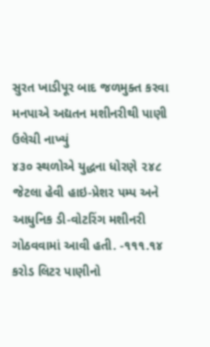સુરત ખાડીપૂર બાદ જળમુક્ત કરવા મનપાએ અદ્યતન મશીનરીથી પાણી ઉલેચી નાખ્યું
૪૩૦ સ્થળોએ યુદ્ધના ધોરણે ૨૪૮ જેટલા હેવી હાઇ-પ્રેશર પમ્પ અને આધુનિક ડી-વોટરિંગ મશીનરી ગોઠવવામાં આવી હતી. -૧૧૧.૧૪ કરોડ લિટર પાણીનો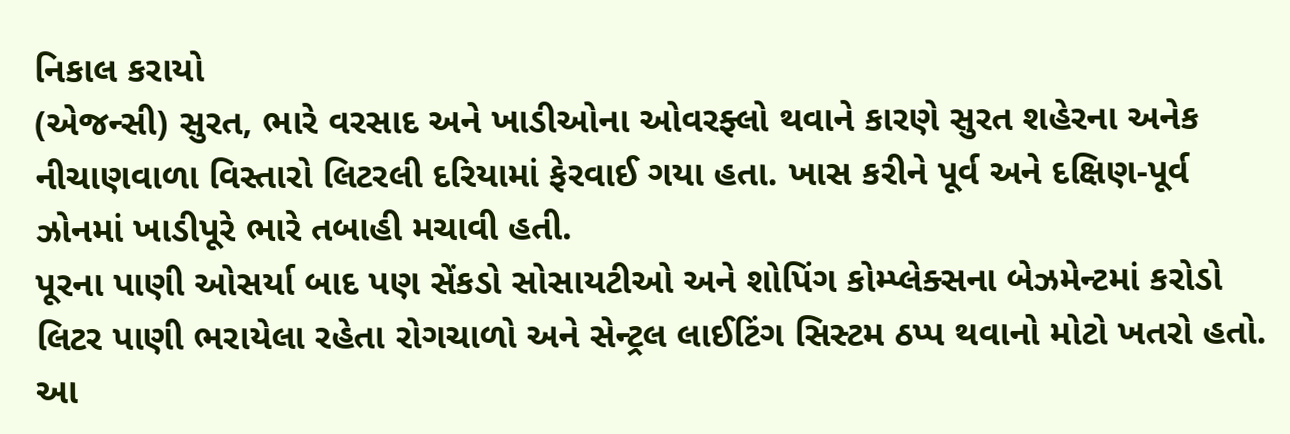નિકાલ કરાયો
(એજન્સી) સુરત, ભારે વરસાદ અને ખાડીઓના ઓવરફ્લો થવાને કારણે સુરત શહેરના અનેક નીચાણવાળા વિસ્તારો લિટરલી દરિયામાં ફેરવાઈ ગયા હતા. ખાસ કરીને પૂર્વ અને દક્ષિણ-પૂર્વ ઝોનમાં ખાડીપૂરે ભારે તબાહી મચાવી હતી.
પૂરના પાણી ઓસર્યા બાદ પણ સેંકડો સોસાયટીઓ અને શોપિંગ કોમ્પ્લેક્સના બેઝમેન્ટમાં કરોડો લિટર પાણી ભરાયેલા રહેતા રોગચાળો અને સેન્ટ્રલ લાઈટિંગ સિસ્ટમ ઠપ્પ થવાનો મોટો ખતરો હતો. આ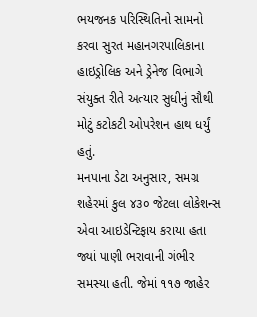ભયજનક પરિસ્થિતિનો સામનો કરવા સુરત મહાનગરપાલિકાના હાઇડ્રોલિક અને ડ્રેનેજ વિભાગે સંયુક્ત રીતે અત્યાર સુધીનું સૌથી મોટું કટોકટી ઓપરેશન હાથ ધર્યું હતું.
મનપાના ડેટા અનુસાર, સમગ્ર શહેરમાં કુલ ૪૩૦ જેટલા લોકેશન્સ એવા આઇડેન્ટિફાય કરાયા હતા જ્યાં પાણી ભરાવાની ગંભીર સમસ્યા હતી. જેમાં ૧૧૭ જાહેર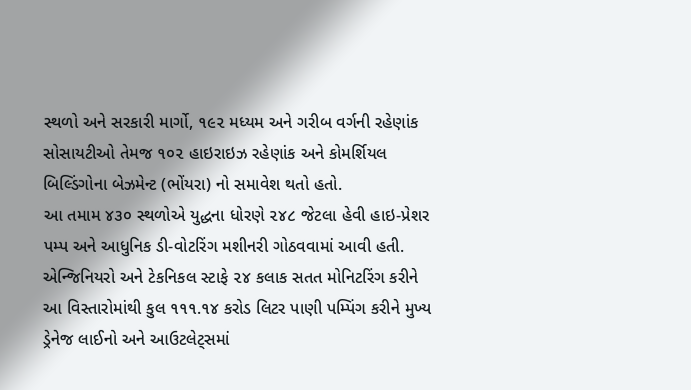સ્થળો અને સરકારી માર્ગો, ૧૯૨ મધ્યમ અને ગરીબ વર્ગની રહેણાંક સોસાયટીઓ તેમજ ૧૦૨ હાઇરાઇઝ રહેણાંક અને કોમર્શિયલ બિલ્ડિંગોના બેઝમેન્ટ (ભોંયરા) નો સમાવેશ થતો હતો.
આ તમામ ૪૩૦ સ્થળોએ યુદ્ધના ધોરણે ૨૪૮ જેટલા હેવી હાઇ-પ્રેશર પમ્પ અને આધુનિક ડી-વોટરિંગ મશીનરી ગોઠવવામાં આવી હતી. એન્જિનિયરો અને ટેકનિકલ સ્ટાફે ૨૪ કલાક સતત મોનિટરિંગ કરીને આ વિસ્તારોમાંથી કુલ ૧૧૧.૧૪ કરોડ લિટર પાણી પમ્પિંગ કરીને મુખ્ય ડ્રેનેજ લાઈનો અને આઉટલેટ્સમાં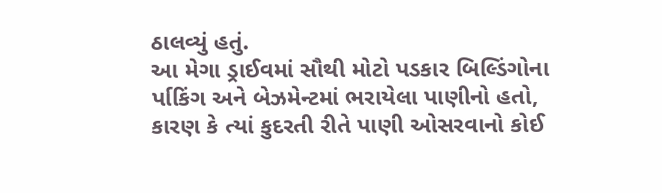ઠાલવ્યું હતું.
આ મેગા ડ્રાઈવમાં સૌથી મોટો પડકાર બિલ્ડિંગોના ર્પાકિંગ અને બેઝમેન્ટમાં ભરાયેલા પાણીનો હતો, કારણ કે ત્યાં કુદરતી રીતે પાણી ઓસરવાનો કોઈ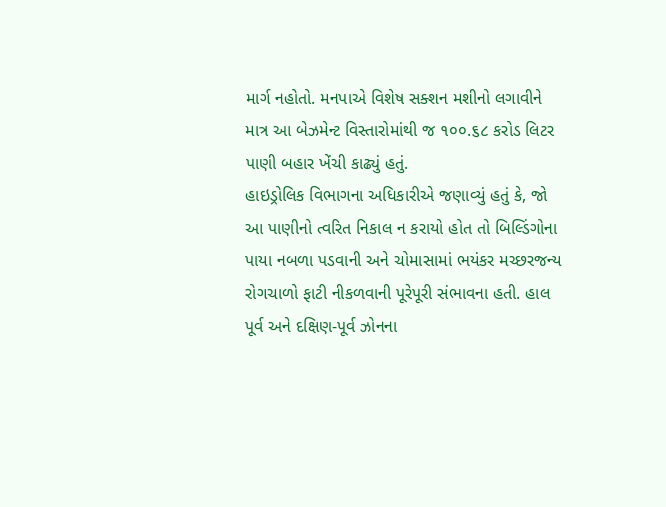માર્ગ નહોતો. મનપાએ વિશેષ સક્શન મશીનો લગાવીને માત્ર આ બેઝમેન્ટ વિસ્તારોમાંથી જ ૧૦૦.૬૮ કરોડ લિટર પાણી બહાર ખેંચી કાઢ્યું હતું.
હાઇડ્રોલિક વિભાગના અધિકારીએ જણાવ્યું હતું કે, જો આ પાણીનો ત્વરિત નિકાલ ન કરાયો હોત તો બિલ્ડિંગોના પાયા નબળા પડવાની અને ચોમાસામાં ભયંકર મચ્છરજન્ય રોગચાળો ફાટી નીકળવાની પૂરેપૂરી સંભાવના હતી. હાલ પૂર્વ અને દક્ષિણ-પૂર્વ ઝોનના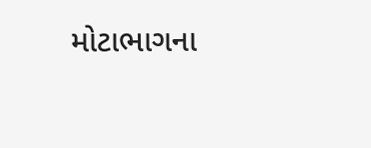મોટાભાગના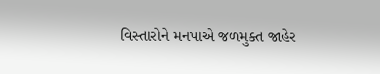વિસ્તારોને મનપાએ જળમુક્ત જાહેર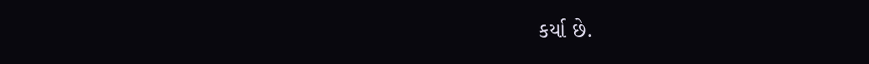કર્યા છે.